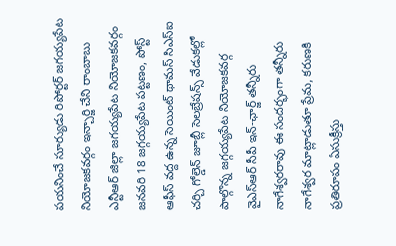పయనించే సూర్యుడు రిపోర్టర్ జగయ్యపేట నియోజకవర్గం ఇన్చార్జి చేని రాంబాబు ఎన్టీఆర్ జిల్లా జగయ్యపేట నియోజకవర్గం జనవరి 18 జగ్గయ్యపేట పట్టణం, పోస్ట్ ఆఫీస్ వద్ద ఉన్న సెయింట్ థామస్ సిఎస్ఐ చర్చి గోల్డెన్ జూబ్లీ సెలబ్రేషన్స్ వేడుకల్లో పాల్గొన్న జగ్గయ్యపేట నియోజకవర్గ వైఎస్ఆర్ సీపీ ఇన్-ఛార్జ్ తన్నీరు నాగేశ్వరరావు ఈ సందర్భంగా తన్నీరు నాగేశ్వర మాట్లాడుతూ ప్రేమ, కరుణకి ప్రతిరూపం ఏసుక్రీస్తు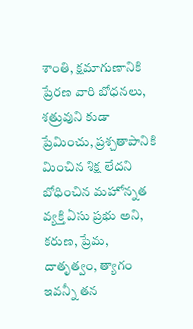శాంతి, క్షమాగుణానికి ప్రేరణ వారి బోధనలు, శత్రువుని కుడా ప్రేమించు, ప్రశ్చతాపానికి మించిన శిక్ష లేదని బోధించిన మహోన్నత వ్యక్తి ఏసు ప్రభు అని, కరుణ, ప్రేమ, దాతృత్వం, త్యాగం ఇవన్నీ తన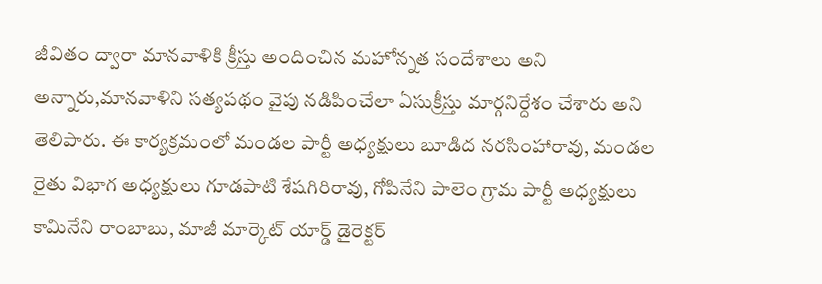జీవితం ద్వారా మానవాళికి క్రీస్తు అందించిన మహోన్నత సందేశాలు అని అన్నారు,మానవాళిని సత్యపథం వైపు నడిపించేలా ఏసుక్రీస్తు మార్గనిర్దేశం చేశారు అని తెలిపారు. ఈ కార్యక్రమంలో మండల పార్టీ అధ్యక్షులు బూడిద నరసింహారావు, మండల రైతు విభాగ అధ్యక్షులు గూడపాటి శేషగిరిరావు, గోపినేని పాలెం గ్రామ పార్టీ అధ్యక్షులు కామినేని రాంబాబు, మాజీ మార్కెట్ యార్డ్ డైరెక్టర్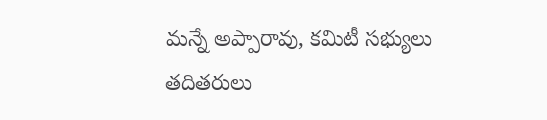మన్నే అప్పారావు, కమిటీ సభ్యులు తదితరులు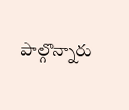పాల్గొన్నారు